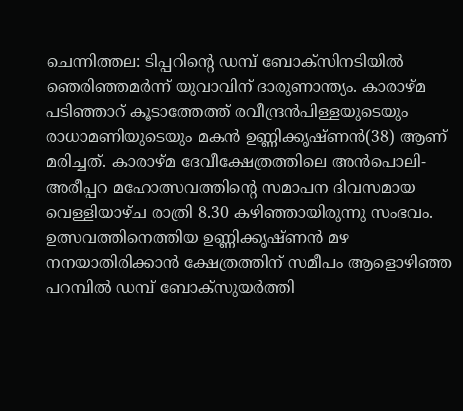ചെന്നിത്തല: ടിപ്പറിന്റെ ഡമ്പ് ബോക്സിനടിയിൽ ഞെരിഞ്ഞമർന്ന് യുവാവിന് ദാരുണാന്ത്യം. കാരാഴ്മ പടിഞ്ഞാറ് കൂടാത്തേത്ത് രവീന്ദ്രൻപിള്ളയുടെയും രാധാമണിയുടെയും മകൻ ഉണ്ണിക്കൃഷ്ണൻ(38) ആണ് മരിച്ചത്. കാരാഴ്മ ദേവീക്ഷേത്രത്തിലെ അൻപൊലി- അരീപ്പറ മഹോത്സവത്തിന്റെ സമാപന ദിവസമായ വെള്ളിയാഴ്ച രാത്രി 8.30 കഴിഞ്ഞായിരുന്നു സംഭവം. ഉത്സവത്തിനെത്തിയ ഉണ്ണിക്കൃഷ്ണൻ മഴ നനയാതിരിക്കാൻ ക്ഷേത്രത്തിന് സമീപം ആളൊഴിഞ്ഞ പറമ്പിൽ ഡമ്പ് ബോക്സുയർത്തി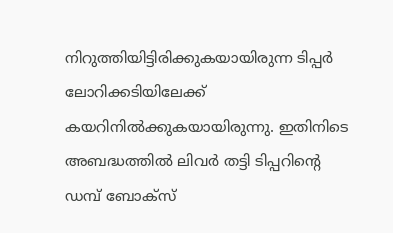നിറുത്തിയിട്ടിരിക്കുകയായിരുന്ന ടിപ്പർ ലോറിക്കടിയിലേക്ക് കയറിനിൽക്കുകയായിരുന്നു. ഇതിനിടെ അബദ്ധത്തിൽ ലിവർ തട്ടി ടിപ്പറിന്റെ ഡമ്പ് ബോക്സ്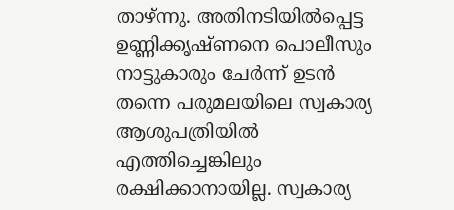താഴ്ന്നു. അതിനടിയിൽപ്പെട്ട ഉണ്ണിക്കൃഷ്ണനെ പൊലീസും നാട്ടുകാരും ചേർന്ന് ഉടൻ തന്നെ പരുമലയിലെ സ്വകാര്യ ആശുപത്രിയിൽ എത്തിച്ചെങ്കിലും രക്ഷിക്കാനായില്ല. സ്വകാര്യ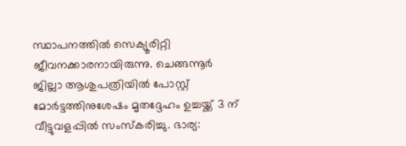സ്ഥാപനത്തിൽ സെക്യൂരിറ്റി ജീവനക്കാരനായിരുന്നു. ചെങ്ങന്നൂർ ജില്ലാ ആശുപത്രിയിൽ പോസ്റ്റ് മോർട്ടത്തിനുശേഷം മൃതദ്ദേഹം ഉച്ചയ്ക്ക് 3 ന് വീട്ടുവളപ്പിൽ സംസ്കരിച്ചു. ഭാര്യ: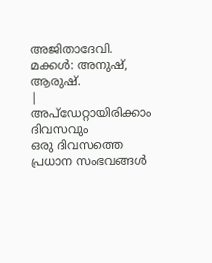അജിതാദേവി. മക്കൾ: അനുഷ്, ആരുഷ്.
|
അപ്ഡേറ്റായിരിക്കാം ദിവസവും
ഒരു ദിവസത്തെ പ്രധാന സംഭവങ്ങൾ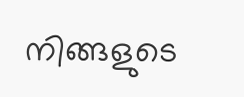നിങ്ങളുടെ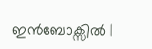ഇൻബോക്സിൽ |